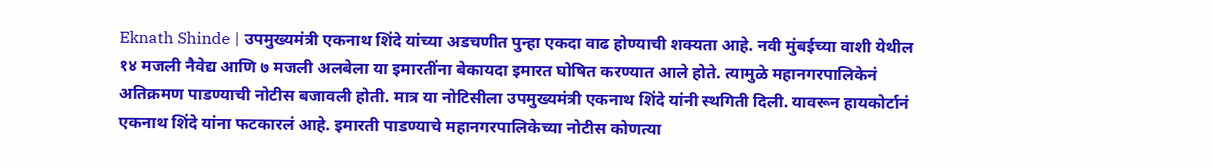Eknath Shinde | उपमुख्यमंत्री एकनाथ शिंदे यांच्या अडचणीत पुन्हा एकदा वाढ होण्याची शक्यता आहे. नवी मुंबईच्या वाशी येथील १४ मजली नैवेद्य आणि ७ मजली अलबेला या इमारतींना बेकायदा इमारत घोषित करण्यात आले होते. त्यामुळे महानगरपालिकेनं अतिक्रमण पाडण्याची नोटीस बजावली होती. मात्र या नोटिसीला उपमुख्यमंत्री एकनाथ शिंदे यांनी स्थगिती दिली. यावरून हायकोर्टानं एकनाथ शिंदे यांना फटकारलं आहे. इमारती पाडण्याचे महानगरपालिकेच्या नोटीस कोणत्या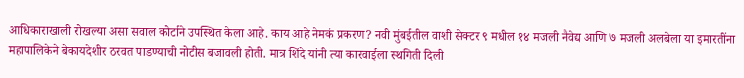आधिकाराखाली रोखल्या असा सवाल कोर्टाने उपस्थित केला आहे. काय आहे नेमकं प्रकरण? नवी मुंबईतील वाशी सेक्टर ९ मधील १४ मजली नैवेद्य आणि ७ मजली अलबेला या इमारतींना महापालिकेने बेकायदेशीर ठरवत पाडण्याची नोटीस बजावली होती. मात्र शिंदे यांनी त्या कारवाईला स्थगिती दिली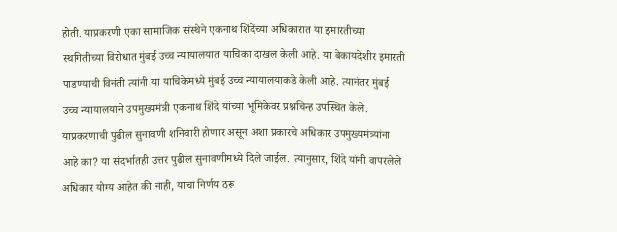होती. याप्रकरणी एका सामाजिक संस्थेने एकनाथ शिंदेंच्या अधिकारात या इमारतीच्या स्थगितीच्या विरोधात मुंबई उच्च न्यायालयात याचिका दाखल केली आहे. या बेकायदेशीर इमारती पाडण्याची विनंती त्यांनी या याचिकेमध्ये मुंबई उच्च न्यायालयाकडे केली आहे. त्यानंतर मुंबई उच्च न्यायालयाने उपमुख्यमंत्री एकनाथ शिंदे यांच्या भूमिकेवर प्रश्नचिन्ह उपस्थित केले. याप्रकरणाची पुढील सुनावणी शनिवारी होणार असून अशा प्रकारचे अधिकार उपमुख्यमंत्र्यांना आहे का? या संदर्भातही उत्तर पुढील सुनावणीमध्ये दिले जाईल. त्यानुसार, शिंदे यांनी वापरलेले अधिकार योग्य आहेत की नाही, याचा निर्णय ठरू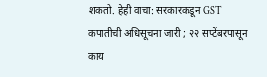शकतो. हेही वाचा: सरकारकडून GST कपातीची अधिसूचना जारी ; २२ सप्टेंबरपासून काय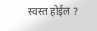स्वस्त होईल ?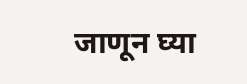जाणून घ्या